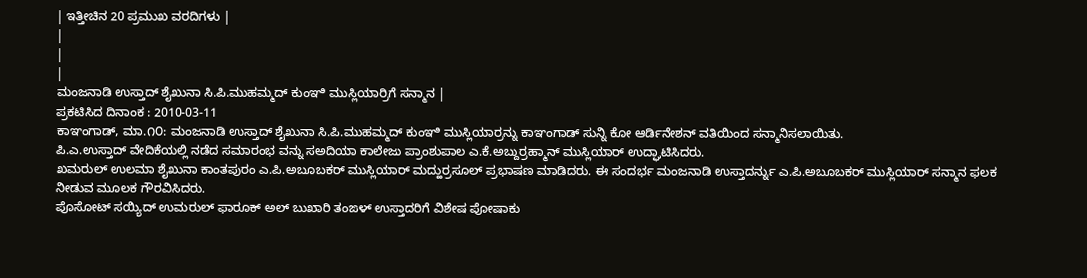| ಇತ್ತೀಚಿನ 20 ಪ್ರಮುಖ ವರದಿಗಳು |
|
|
|
ಮಂಜನಾಡಿ ಉಸ್ತಾದ್ ಶೈಖುನಾ ಸಿ.ಪಿ.ಮುಹಮ್ಮದ್ ಕುಂಞಿ ಮುಸ್ಲಿಯಾರ್ರಿಗೆ ಸನ್ಮಾನ |
ಪ್ರಕಟಿಸಿದ ದಿನಾಂಕ : 2010-03-11
ಕಾಞಂಗಾಡ್, ಮಾ.೧೦: ಮಂಜನಾಡಿ ಉಸ್ತಾದ್ ಶೈಖುನಾ ಸಿ.ಪಿ.ಮುಹಮ್ಮದ್ ಕುಂಞಿ ಮುಸ್ಲಿಯಾರ್ರನ್ನು ಕಾಞಂಗಾಡ್ ಸುನ್ನಿ ಕೋ ಆರ್ಡಿನೇಶನ್ ವತಿಯಿಂದ ಸನ್ಮಾನಿಸಲಾಯಿತು.
ಪಿ.ಎ.ಉಸ್ತಾದ್ ವೇದಿಕೆಯಲ್ಲಿ ನಡೆದ ಸಮಾರಂಭ ವನ್ನು ಸಅದಿಯಾ ಕಾಲೇಜು ಪ್ರಾಂಶುಪಾಲ ಎ.ಕೆ.ಅಬ್ದುರ್ರಹ್ಮಾನ್ ಮುಸ್ಲಿಯಾರ್ ಉದ್ಘಾಟಿಸಿದರು.
ಖಮರುಲ್ ಉಲಮಾ ಶೈಖುನಾ ಕಾಂತಪುರಂ ಎ.ಪಿ.ಅಬೂಬಕರ್ ಮುಸ್ಲಿಯಾರ್ ಮದ್ಹುರ್ರಸೂಲ್ ಪ್ರಭಾಷಣ ಮಾಡಿದರು. ಈ ಸಂದರ್ಭ ಮಂಜನಾಡಿ ಉಸ್ತಾದರ್ನ್ನು ಎ.ಪಿ.ಅಬೂಬಕರ್ ಮುಸ್ಲಿಯಾರ್ ಸನ್ಮಾನ ಫಲಕ ನೀಡುವ ಮೂಲಕ ಗೌರವಿಸಿದರು.
ಪೊಸೋಟ್ ಸಯ್ಯಿದ್ ಉಮರುಲ್ ಫಾರೂಕ್ ಅಲ್ ಬುಖಾರಿ ತಂಙಳ್ ಉಸ್ತಾದರಿಗೆ ವಿಶೇಷ ಪೋಷಾಕು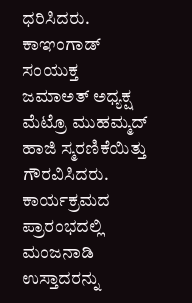ಧರಿಸಿದರು. ಕಾಞಂಗಾಡ್ ಸಂಯುಕ್ತ ಜಮಾಅತ್ ಅಧ್ಯಕ್ಷ ಮೆಟ್ರೊ ಮುಹಮ್ಮದ್ ಹಾಜಿ ಸ್ಮರಣಿಕೆಯಿತ್ತು ಗೌರವಿಸಿದರು.
ಕಾರ್ಯಕ್ರಮದ ಪ್ರಾರಂಭದಲ್ಲಿ ಮಂಜನಾಡಿ ಉಸ್ತಾದರನ್ನು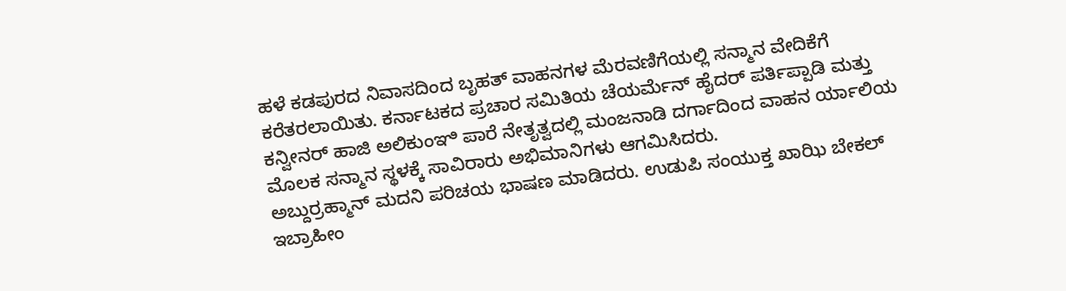ಹಳೆ ಕಡಪುರದ ನಿವಾಸದಿಂದ ಬೃಹತ್ ವಾಹನಗಳ ಮೆರವಣಿಗೆಯಲ್ಲಿ ಸನ್ಮಾನ ವೇದಿಕೆಗೆ ಕರೆತರಲಾಯಿತು. ಕರ್ನಾಟಕದ ಪ್ರಚಾರ ಸಮಿತಿಯ ಚೆಯರ್ಮೆನ್ ಹೈದರ್ ಪರ್ತಿಪ್ಪಾಡಿ ಮತ್ತು ಕನ್ವೀನರ್ ಹಾಜಿ ಅಲಿಕುಂಞಿ ಪಾರೆ ನೇತೃತ್ವದಲ್ಲಿ ಮಂಜನಾಡಿ ದರ್ಗಾದಿಂದ ವಾಹನ ರ್ಯಾಲಿಯ ಮೊಲಕ ಸನ್ಮಾನ ಸ್ಥಳಕ್ಕೆ ಸಾವಿರಾರು ಅಭಿಮಾನಿಗಳು ಆಗಮಿಸಿದರು.
ಅಬ್ದುರ್ರಹ್ಮಾನ್ ಮದನಿ ಪರಿಚಯ ಭಾಷಣ ಮಾಡಿದರು. ಉಡುಪಿ ಸಂಯುಕ್ತ ಖಾಝಿ ಬೇಕಲ್ ಇಬ್ರಾಹೀಂ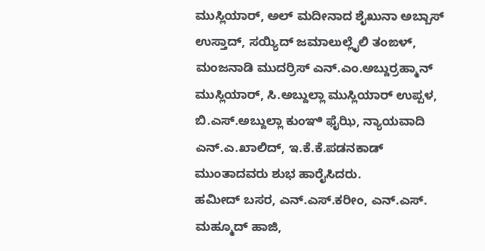ಮುಸ್ಲಿಯಾರ್, ಅಲ್ ಮದೀನಾದ ಶೈಖುನಾ ಅಬ್ಬಾಸ್ ಉಸ್ತಾದ್, ಸಯ್ಯಿದ್ ಜಮಾಲುಲ್ಲೈಲಿ ತಂಙಳ್, ಮಂಜನಾಡಿ ಮುದರ್ರಿಸ್ ಎನ್.ಎಂ.ಅಬ್ದುರ್ರಹ್ಮಾನ್ ಮುಸ್ಲಿಯಾರ್, ಸಿ.ಅಬ್ದುಲ್ಲಾ ಮುಸ್ಲಿಯಾರ್ ಉಪ್ಪಳ, ಬಿ.ಎಸ್.ಅಬ್ದುಲ್ಲಾ ಕುಂಞಿ ಫೈಝಿ, ನ್ಯಾಯವಾದಿ ಎನ್.ಎ.ಖಾಲಿದ್, ಇ.ಕೆ.ಕೆ.ಪಡನಕಾಡ್ ಮುಂತಾದವರು ಶುಭ ಹಾರೈಸಿದರು.
ಹಮೀದ್ ಬಸರ, ಎನ್.ಎಸ್.ಕರೀಂ, ಎನ್.ಎಸ್. ಮಹ್ಮೂದ್ ಹಾಜಿ,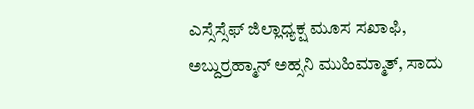ಎಸ್ಸೆಸ್ಸೆಫ್ ಜಿಲ್ಲಾಧ್ಯಕ್ಷ ಮೂಸ ಸಖಾಫಿ, ಅಬ್ದುರ್ರಹ್ಮಾನ್ ಅಹ್ಸನಿ ಮುಹಿಮ್ಮಾತ್, ಸಾದು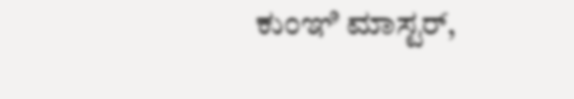ಕುಂಞಿ ಮಾಸ್ಟರ್,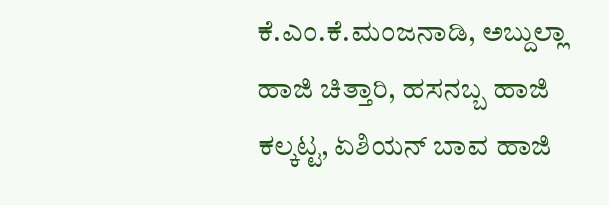ಕೆ.ಎಂ.ಕೆ.ಮಂಜನಾಡಿ, ಅಬ್ದುಲ್ಲಾ ಹಾಜಿ ಚಿತ್ತಾರಿ, ಹಸನಬ್ಬ ಹಾಜಿ ಕಲ್ಕಟ್ಟ, ಏಶಿಯನ್ ಬಾವ ಹಾಜಿ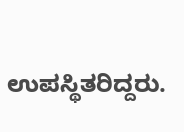ಉಪಸ್ಥಿತರಿದ್ದರು.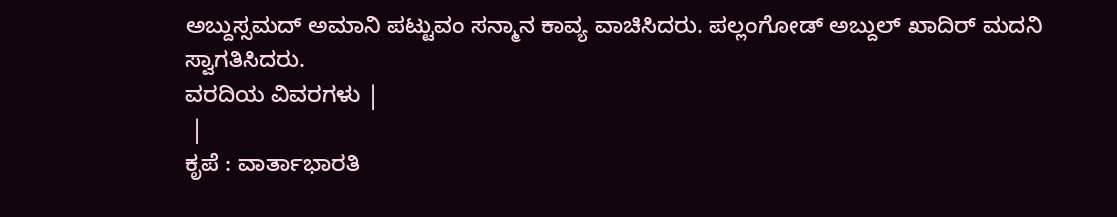ಅಬ್ದುಸ್ಸಮದ್ ಅಮಾನಿ ಪಟ್ಟುವಂ ಸನ್ಮಾನ ಕಾವ್ಯ ವಾಚಿಸಿದರು. ಪಲ್ಲಂಗೋಡ್ ಅಬ್ದುಲ್ ಖಾದಿರ್ ಮದನಿ ಸ್ವಾಗತಿಸಿದರು.
ವರದಿಯ ವಿವರಗಳು |
 |
ಕೃಪೆ : ವಾರ್ತಾಭಾರತಿ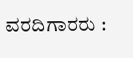ವರದಿಗಾರರು :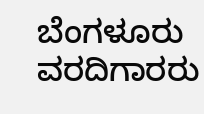ಬೆಂಗಳೂರು ವರದಿಗಾರರು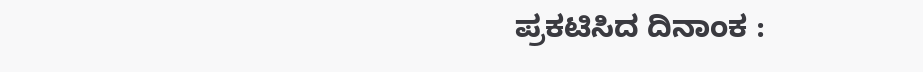ಪ್ರಕಟಿಸಿದ ದಿನಾಂಕ :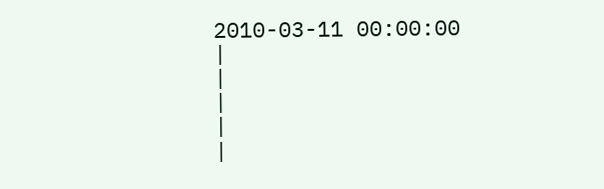2010-03-11 00:00:00
|
|
|
|
|